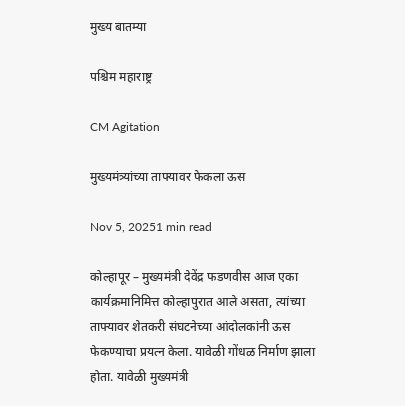मुख्य बातम्या

पश्चिम महाराष्ट्र

CM Agitation

मुख्यमंत्र्यांच्या ताफ्यावर फेकला ऊस

Nov 5, 20251 min read

कोल्हापूर – मुख्यमंत्री देवेंद्र फडणवीस आज एका कार्यक्रमानिमित्त कोल्हापुरात आले असता, त्यांच्या ताफ्यावर शेतकरी संघटनेच्या आंदोलकांनी ऊस फेकण्याचा प्रयत्न केला. यावेळी गोंधळ निर्माण झाला होता. यावेळी मुख्यमंत्री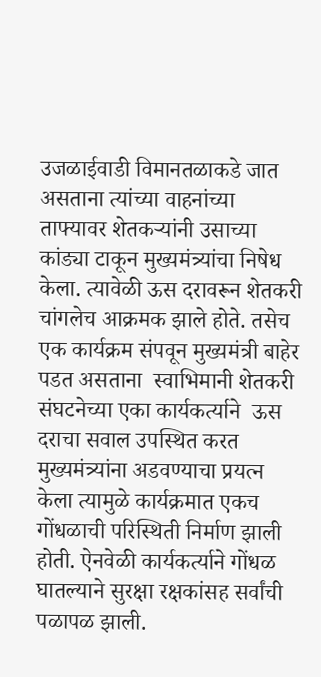उजळाईवाडी विमानतळाकडे जात असताना त्यांच्या वाहनांच्या  ताफ्यावर शेतकऱ्यांनी उसाच्या कांड्या टाकून मुख्यमंत्र्यांचा निषेध केला. त्यावेळी ऊस दरावरून शेतकरी चांगलेच आक्रमक झाले होते. तसेच एक कार्यक्रम संपवून मुख्यमंत्री बाहेर पडत असताना  स्वाभिमानी शेतकरी संघटनेच्या एका कार्यकर्त्याने  ऊस दराचा सवाल उपस्थित करत मुख्यमंत्र्यांना अडवण्याचा प्रयत्न केला त्यामुळे कार्यक्रमात एकच गोंधळाची परिस्थिती निर्माण झाली होती. ऐनवेळी कार्यकर्त्याने गोंधळ घातल्याने सुरक्षा रक्षकांसह सर्वांची पळापळ झाली.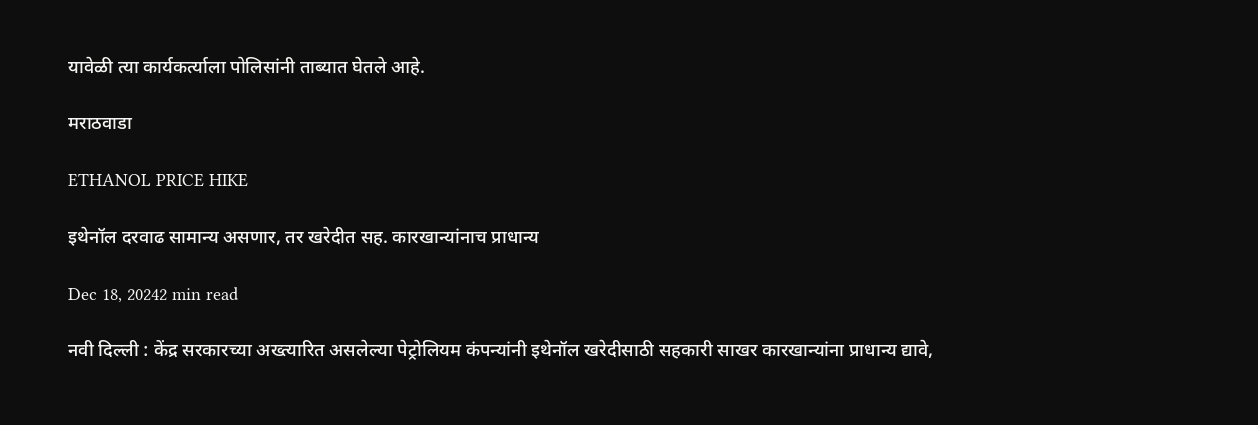यावेळी त्या कार्यकर्त्याला पोलिसांनी ताब्यात घेतले आहे.

मराठवाडा

ETHANOL PRICE HIKE

इथेनॉल दरवाढ सामान्य असणार, तर खरेदीत सह. कारखान्यांनाच प्राधान्य

Dec 18, 20242 min read

नवी दिल्ली : केंद्र सरकारच्या अख्त्यारित असलेल्या पेट्रोलियम कंपन्यांनी इथेनॉल खरेदीसाठी सहकारी साखर कारखान्यांना प्राधान्य द्यावे,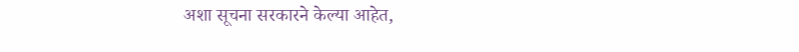अशा सूचना सरकारने केल्या आहेत,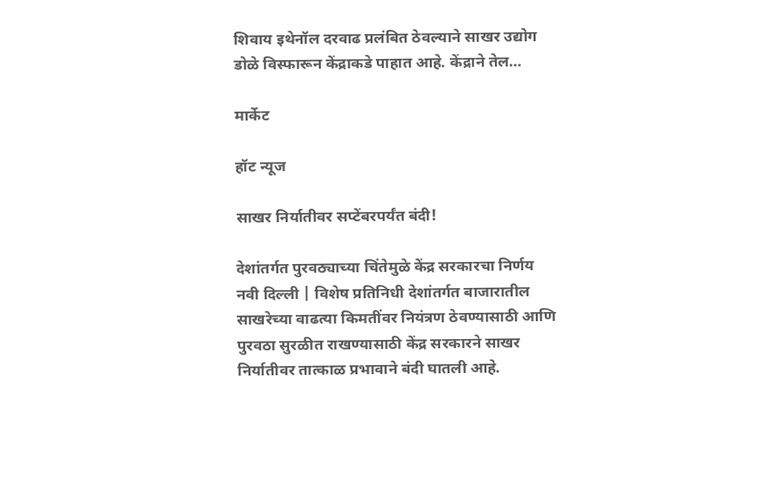शिवाय इथेनॉल दरवाढ प्रलंबित ठेवल्याने साखर उद्योग डोळे विस्फारून केंद्राकडे पाहात आहे. केंद्राने तेल…

मार्केट

हॉट न्यूज

साखर निर्यातीवर सप्टेंबरपर्यंत बंदी!

देशांतर्गत पुरवठ्याच्या चिंतेमुळे केंद्र सरकारचा निर्णय नवी दिल्ली | विशेष प्रतिनिधी देशांतर्गत बाजारातील साखरेच्या वाढत्या किमतींवर नियंत्रण ठेवण्यासाठी आणि पुरवठा सुरळीत राखण्यासाठी केंद्र सरकारने साखर निर्यातीवर तात्काळ प्रभावाने बंदी घातली आहे.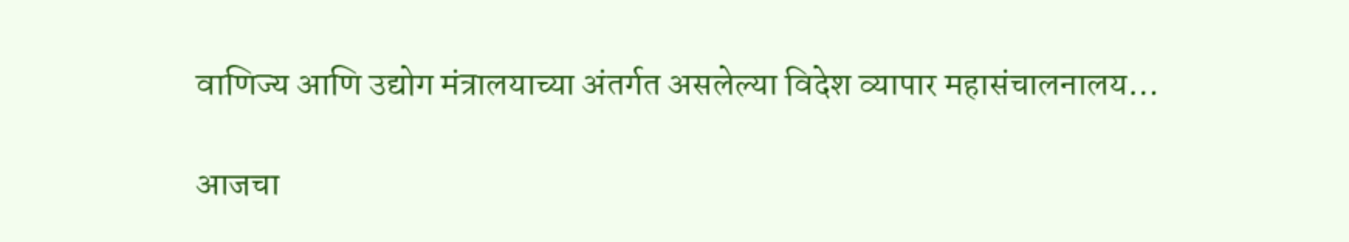वाणिज्य आणि उद्योग मंत्रालयाच्या अंतर्गत असलेल्या विदेश व्यापार महासंचालनालय…

आजचा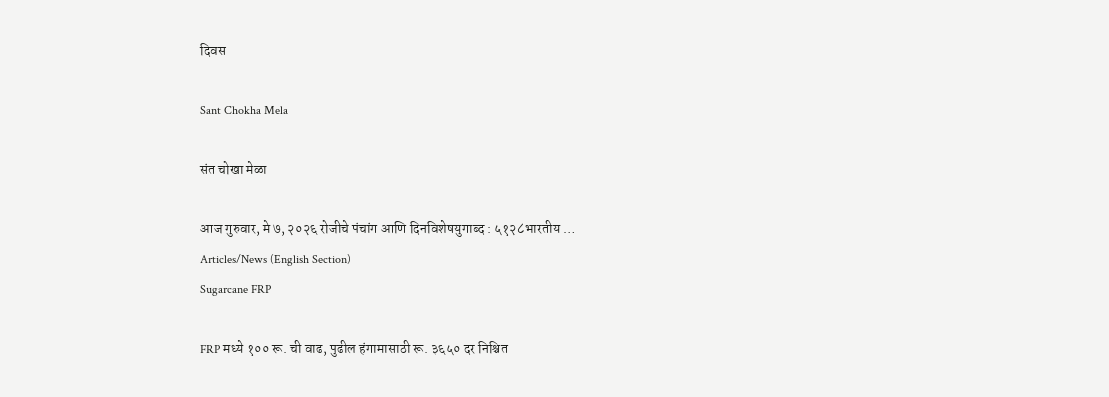दिवस

Sant Chokha Mela

संत चोखा मेळा

आज गुरुवार, मे ७, २०२६ रोजीचे पंचांग आणि दिनविशेषयुगाब्द : ५१२८भारतीय …
Articles/News (English Section)
Sugarcane FRP

FRP मध्ये १०० रू. ची वाढ, पुढील हंगामासाठी रू. ३६५० दर निश्चित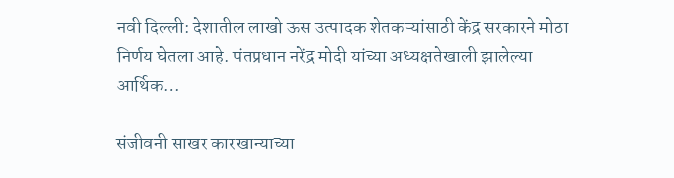नवी दिल्ली: देशातील लाखो ऊस उत्पादक शेतकऱ्यांसाठी केंद्र सरकारने मोठा निर्णय घेतला आहे. पंतप्रधान नरेंद्र मोदी यांच्या अध्यक्षतेखाली झालेल्या आर्थिक…

संजीवनी साखर कारखान्याच्या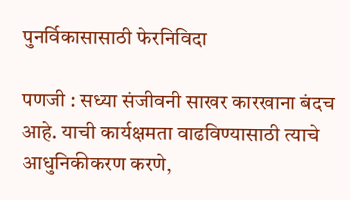पुनर्विकासासाठी फेरनिविदा

पणजी : सध्या संजीवनी साखर कारखाना बंदच आहे. याची कार्यक्षमता वाढविण्यासाठी त्याचे आधुनिकीकरण करणे,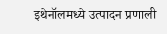इथेनॉलमध्ये उत्पादन प्रणाली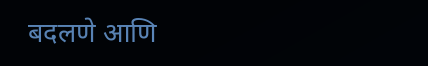बदलणे आणि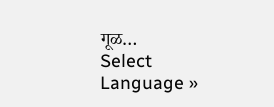गूळ…
Select Language »